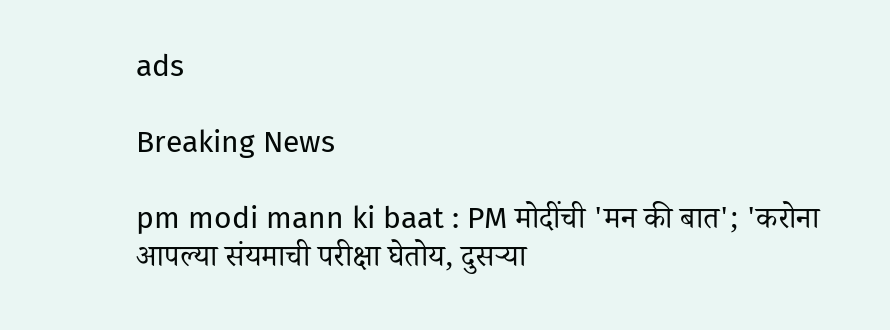ads

Breaking News

pm modi mann ki baat : PM मोदींची 'मन की बात'; 'करोना आपल्या संयमाची परीक्षा घेतोय, दुसऱ्या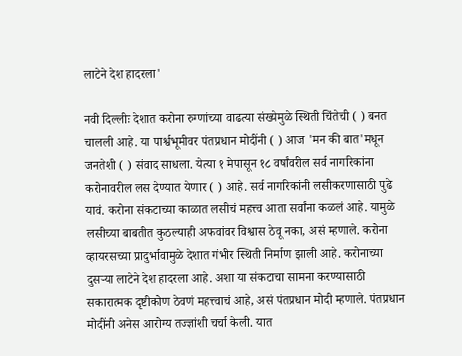लाटेने देश हादरला'

नवी दिल्लीः देशात करोना रुग्णांच्या वाढत्या संख्येमुळे स्थिती चिंतेची ( ) बनत चालली आहे. या पार्श्वभूमीवर पंतप्रधान मोदींनी ( ) आज 'मन की बात'मधून जनतेशी ( ) संवाद साधला. येत्या १ मेपासून १८ वर्षांवरील सर्व नागरिकांना करोनावरील लस देण्यात येणार ( ) आहे. सर्व नागरिकांनी लसीकरणासाठी पुढे यावं. करोना संकटाच्या काळात लसीचं महत्त्व आता सर्वांना कळलं आहे. यामुळे लसीच्या बाबतीत कुठल्याही अफवांवर विश्वास ठेवू नका, असं म्हणाले. करोना व्हायरसच्या प्रादुर्भावामुळे देशात गंभीर स्थिती निर्माण झाली आहे. करोनाच्या दुसऱ्या लाटेने देश हादरला आहे. अशा या संकटाचा सामना करण्यासाठी सकारात्मक दृष्टीकोण ठेवणं महत्त्वाचं आहे, असं पंतप्रधान मोदी म्हणाले. पंतप्रधान मोदींनी अनेस आरोग्य तज्ज्ञांशी चर्चा केली. यात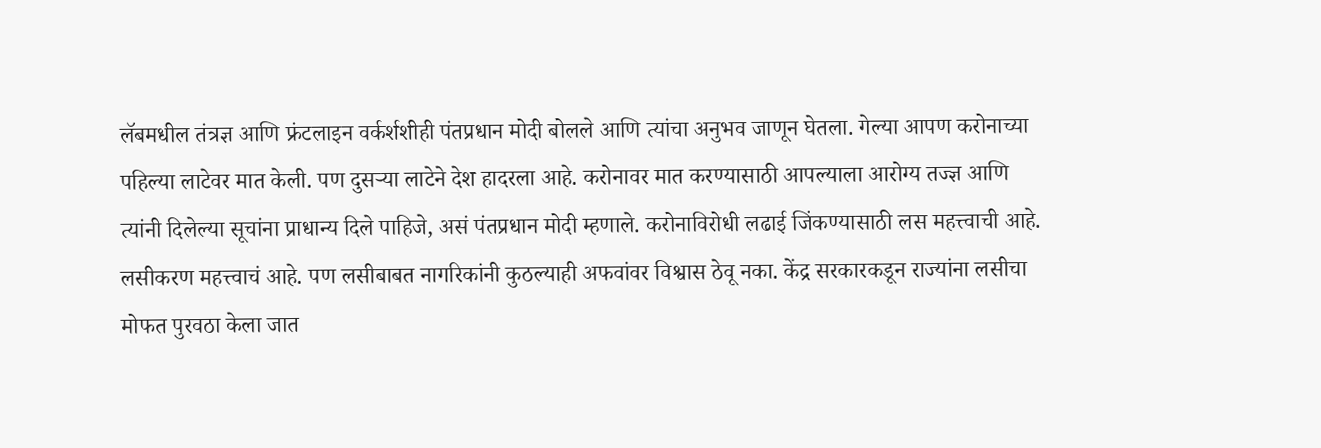लॅबमधील तंत्रज्ञ आणि फ्रंटलाइन वर्कर्शशीही पंतप्रधान मोदी बोलले आणि त्यांचा अनुभव जाणून घेतला. गेल्या आपण करोनाच्या पहिल्या लाटेवर मात केली. पण दुसऱ्या लाटेने देश हादरला आहे. करोनावर मात करण्यासाठी आपल्याला आरोग्य तज्ज्ञ आणि त्यांनी दिलेल्या सूचांना प्राधान्य दिले पाहिजे, असं पंतप्रधान मोदी म्हणाले. करोनाविरोधी लढाई जिंकण्यासाठी लस महत्त्वाची आहे. लसीकरण महत्त्वाचं आहे. पण लसीबाबत नागरिकांनी कुठल्याही अफवांवर विश्वास ठेवू नका. केंद्र सरकारकडून राज्यांना लसीचा मोफत पुरवठा केला जात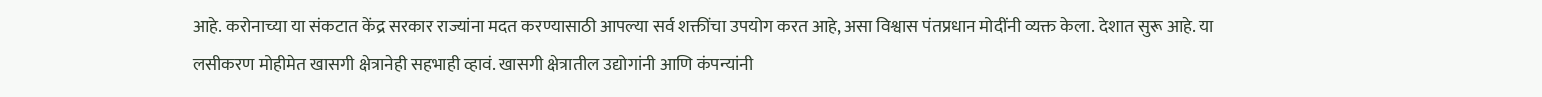आहे. करोनाच्या या संकटात केंद्र सरकार राज्यांना मदत करण्यासाठी आपल्या सर्व शक्तींचा उपयोग करत आहे, असा विश्वास पंतप्रधान मोदींनी व्यक्त केला. देशात सुरू आहे. या लसीकरण मोहीमेत खासगी क्षेत्रानेही सहभाही व्हावं. खासगी क्षेत्रातील उद्योगांनी आणि कंपन्यांनी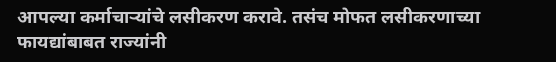आपल्या कर्माचाऱ्यांचे लसीकरण करावे. तसंच मोफत लसीकरणाच्या फायद्यांबाबत राज्यांनी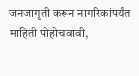जनजागृती करून नागरिकांपर्यंत माहिती पोहोचवावी,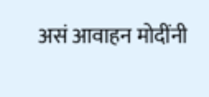असं आवाहन मोदींनी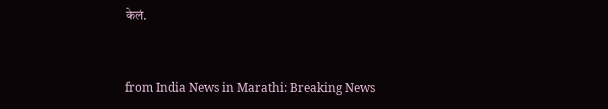केलं.


from India News in Marathi: Breaking News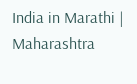India in Marathi | Maharashtra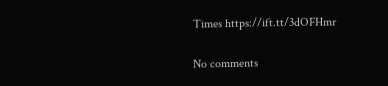Times https://ift.tt/3dOFHmr

No comments